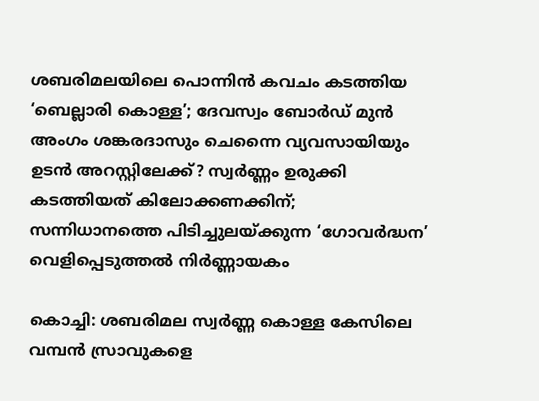ശബരിമലയിലെ പൊന്നിൻ കവചം കടത്തിയ ‘ബെല്ലാരി കൊള്ള’; ദേവസ്വം ബോർഡ് മുൻ അംഗം ശങ്കരദാസും ചെന്നൈ വ്യവസായിയും ഉടൻ അറസ്റ്റിലേക്ക്? സ്വർണ്ണം ഉരുക്കി കടത്തിയത് കിലോക്കണക്കിന്; സന്നിധാനത്തെ പിടിച്ചുലയ്ക്കുന്ന ‘ഗോവർദ്ധന’ വെളിപ്പെടുത്തൽ നിർണ്ണായകം

കൊച്ചി: ശബരിമല സ്വര്‍ണ്ണ കൊള്ള കേസിലെ വമ്പന്‍ സ്രാവുകളെ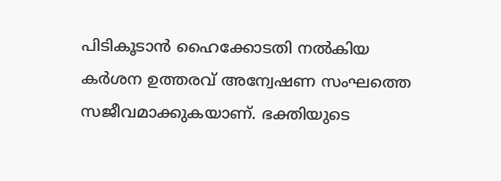പിടികൂടാന്‍ ഹൈക്കോടതി നല്‍കിയ കര്‍ശന ഉത്തരവ് അന്വേഷണ സംഘത്തെ സജീവമാക്കുകയാണ്. ഭക്തിയുടെ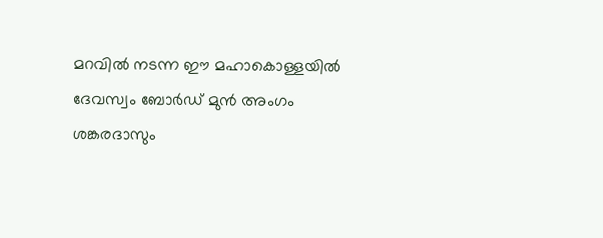മറവില്‍ നടന്ന ഈ മഹാകൊള്ളയില്‍ ദേവസ്വം ബോര്‍ഡ് മുന്‍ അംഗം ശങ്കരദാസും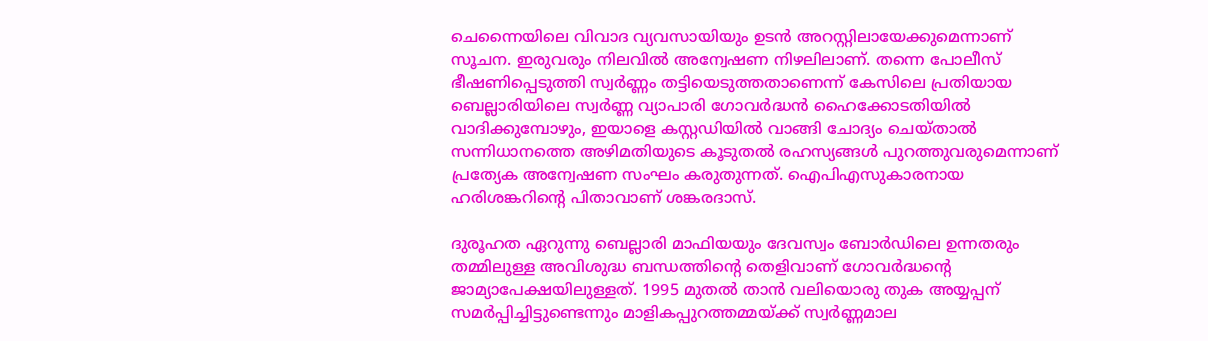ചെന്നൈയിലെ വിവാദ വ്യവസായിയും ഉടന്‍ അറസ്റ്റിലായേക്കുമെന്നാണ് സൂചന. ഇരുവരും നിലവില്‍ അന്വേഷണ നിഴലിലാണ്. തന്നെ പോലീസ് ഭീഷണിപ്പെടുത്തി സ്വര്‍ണ്ണം തട്ടിയെടുത്തതാണെന്ന് കേസിലെ പ്രതിയായ ബെല്ലാരിയിലെ സ്വര്‍ണ്ണ വ്യാപാരി ഗോവര്‍ദ്ധന്‍ ഹൈക്കോടതിയില്‍ വാദിക്കുമ്പോഴും, ഇയാളെ കസ്റ്റഡിയില്‍ വാങ്ങി ചോദ്യം ചെയ്താല്‍ സന്നിധാനത്തെ അഴിമതിയുടെ കൂടുതല്‍ രഹസ്യങ്ങള്‍ പുറത്തുവരുമെന്നാണ് പ്രത്യേക അന്വേഷണ സംഘം കരുതുന്നത്. ഐപിഎസുകാരനായ ഹരിശങ്കറിന്റെ പിതാവാണ് ശങ്കരദാസ്.

ദുരൂഹത ഏറുന്നു ബെല്ലാരി മാഫിയയും ദേവസ്വം ബോര്‍ഡിലെ ഉന്നതരും തമ്മിലുള്ള അവിശുദ്ധ ബന്ധത്തിന്റെ തെളിവാണ് ഗോവര്‍ദ്ധന്റെ ജാമ്യാപേക്ഷയിലുള്ളത്. 1995 മുതല്‍ താന്‍ വലിയൊരു തുക അയ്യപ്പന് സമര്‍പ്പിച്ചിട്ടുണ്ടെന്നും മാളികപ്പുറത്തമ്മയ്ക്ക് സ്വര്‍ണ്ണമാല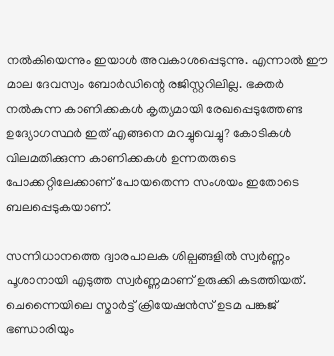നല്‍കിയെന്നും ഇയാള്‍ അവകാശപ്പെടുന്നു. എന്നാല്‍ ഈ മാല ദേവസ്വം ബോര്‍ഡിന്റെ രജിസ്റ്ററിലില്ല. ഭക്തര്‍ നല്‍കുന്ന കാണിക്കകള്‍ കൃത്യമായി രേഖപ്പെടുത്തേണ്ട ഉദ്യോഗസ്ഥര്‍ ഇത് എങ്ങനെ മറച്ചുവെച്ചു? കോടികള്‍ വിലമതിക്കുന്ന കാണിക്കകള്‍ ഉന്നതരുടെ പോക്കറ്റിലേക്കാണ് പോയതെന്ന സംശയം ഇതോടെ ബലപ്പെടുകയാണ്.

സന്നിധാനത്തെ ദ്വാരപാലക ശില്പങ്ങളില്‍ സ്വര്‍ണ്ണം പൂശാനായി എടുത്ത സ്വര്‍ണ്ണമാണ് ഉരുക്കി കടത്തിയത്. ചെന്നൈയിലെ സ്മാര്‍ട്ട് ക്രിയേഷന്‍സ് ഉടമ പങ്കജ് ഭണ്ഡാരിയും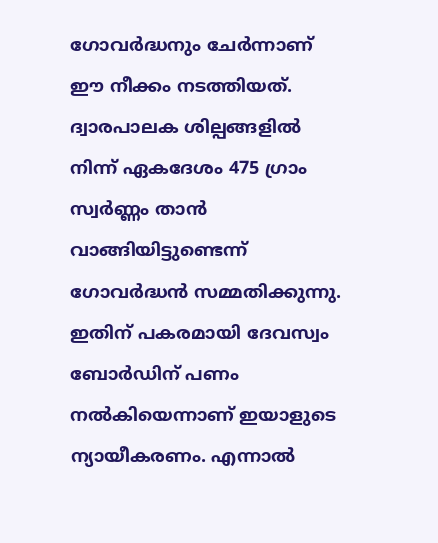ഗോവര്‍ദ്ധനും ചേര്‍ന്നാണ് ഈ നീക്കം നടത്തിയത്. ദ്വാരപാലക ശില്പങ്ങളില്‍ നിന്ന് ഏകദേശം 475 ഗ്രാം സ്വര്‍ണ്ണം താന്‍ വാങ്ങിയിട്ടുണ്ടെന്ന് ഗോവര്‍ദ്ധന്‍ സമ്മതിക്കുന്നു. ഇതിന് പകരമായി ദേവസ്വം ബോര്‍ഡിന് പണം നല്‍കിയെന്നാണ് ഇയാളുടെ ന്യായീകരണം. എന്നാല്‍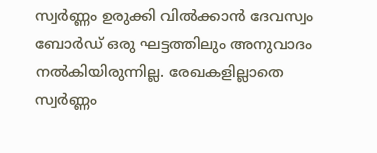സ്വര്‍ണ്ണം ഉരുക്കി വില്‍ക്കാന്‍ ദേവസ്വം ബോര്‍ഡ് ഒരു ഘട്ടത്തിലും അനുവാദം നല്‍കിയിരുന്നില്ല. രേഖകളില്ലാതെ സ്വര്‍ണ്ണം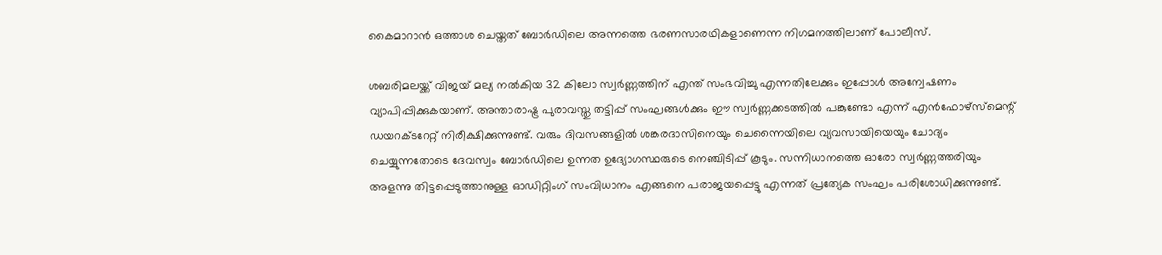കൈമാറാന്‍ ഒത്താശ ചെയ്തത് ബോര്‍ഡിലെ അന്നത്തെ ഭരണസാരഥികളാണെന്ന നിഗമനത്തിലാണ് പോലീസ്.

ശബരിമലയ്ക്ക് വിജയ് മല്യ നല്‍കിയ 32 കിലോ സ്വര്‍ണ്ണത്തിന് എന്ത് സംഭവിച്ചു എന്നതിലേക്കും ഇപ്പോള്‍ അന്വേഷണം വ്യാപിപ്പിക്കുകയാണ്. അന്താരാഷ്ട്ര പുരാവസ്തു തട്ടിപ്പ് സംഘങ്ങള്‍ക്കും ഈ സ്വര്‍ണ്ണക്കടത്തില്‍ പങ്കുണ്ടോ എന്ന് എന്‍ഫോഴ്‌സ്മെന്റ് ഡയറക്ടറേറ്റ് നിരീക്ഷിക്കുന്നുണ്ട്. വരും ദിവസങ്ങളില്‍ ശങ്കരദാസിനെയും ചെന്നൈയിലെ വ്യവസായിയെയും ചോദ്യം ചെയ്യുന്നതോടെ ദേവസ്വം ബോര്‍ഡിലെ ഉന്നത ഉദ്യോഗസ്ഥരുടെ നെഞ്ചിടിപ്പ് കൂടും. സന്നിധാനത്തെ ഓരോ സ്വര്‍ണ്ണത്തരിയും അളന്നു തിട്ടപ്പെടുത്താനുള്ള ഓഡിറ്റിംഗ് സംവിധാനം എങ്ങനെ പരാജയപ്പെട്ടു എന്നത് പ്രത്യേക സംഘം പരിശോധിക്കുന്നുണ്ട്.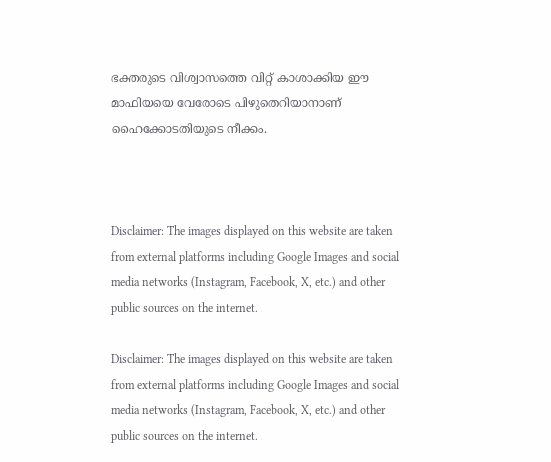ഭക്തരുടെ വിശ്വാസത്തെ വിറ്റ് കാശാക്കിയ ഈ മാഫിയയെ വേരോടെ പിഴുതെറിയാനാണ് ഹൈക്കോടതിയുടെ നീക്കം.



Disclaimer: The images displayed on this website are taken from external platforms including Google Images and social media networks (Instagram, Facebook, X, etc.) and other public sources on the internet.

Disclaimer: The images displayed on this website are taken from external platforms including Google Images and social media networks (Instagram, Facebook, X, etc.) and other public sources on the internet.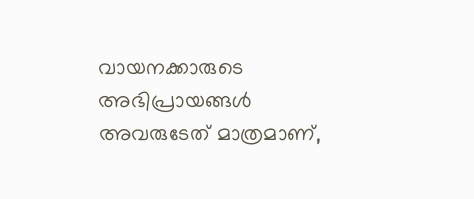വായനക്കാരുടെ അഭിപ്രായങ്ങള്‍ അവരുടേത് മാത്രമാണ്,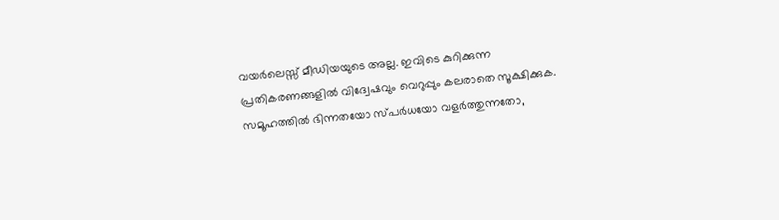വയർലെസ്സ് മീഡിയയുടെ അല്ല. ഇവിടെ കുറിക്കുന്ന പ്രതികരണങ്ങളിൽ വിദ്വേഷവും വെറുപ്പും കലരാതെ സൂക്ഷിക്കുക. സമൂഹത്തിൽ ഭിന്നതയോ സ്‌പർധയോ വളർത്തുന്നതോ,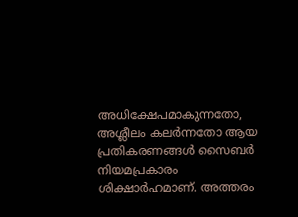അധിക്ഷേപമാകുന്നതോ, അശ്ലീലം കലർന്നതോ ആയ പ്രതികരണങ്ങൾ സൈബർ നിയമപ്രകാരം ശിക്ഷാർഹമാണ്. അത്തരം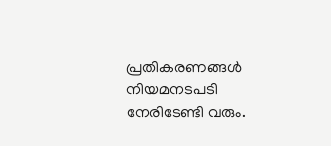പ്രതികരണങ്ങൾ നിയമനടപടി നേരിടേണ്ടി വരും.